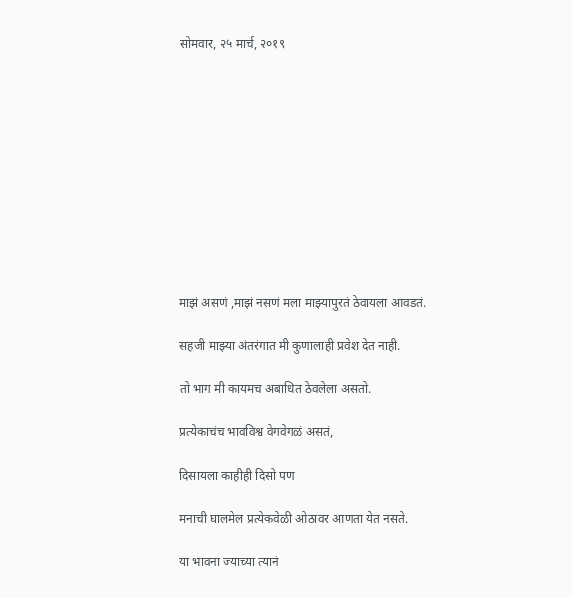सोमवार, २५ मार्च, २०१९











माझं असणं ,माझं नसणं मला माझ्यापुरतं ठेवायला आवडतं.

सहजी माझ्या अंतरंगात मी कुणालाही प्रवेश देत नाही.

तो भाग मी कायमच अबाधित ठेवलेला असतो.

प्रत्येकाचंच भावविश्व वेगवेगळं असतं,

दिसायला काहीही दिसो पण

मनाची घालमेल प्रत्येकवेळी ओठावर आणता येत नसते.

या भावना ज्याच्या त्यानं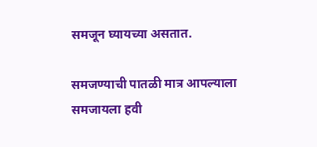समजून घ्यायच्या असतात.

समजण्याची पातळी मात्र आपल्याला समजायला हवी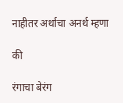नाहीतर अर्थाचा अनर्थ म्हणा

की

रंगाचा बेरंग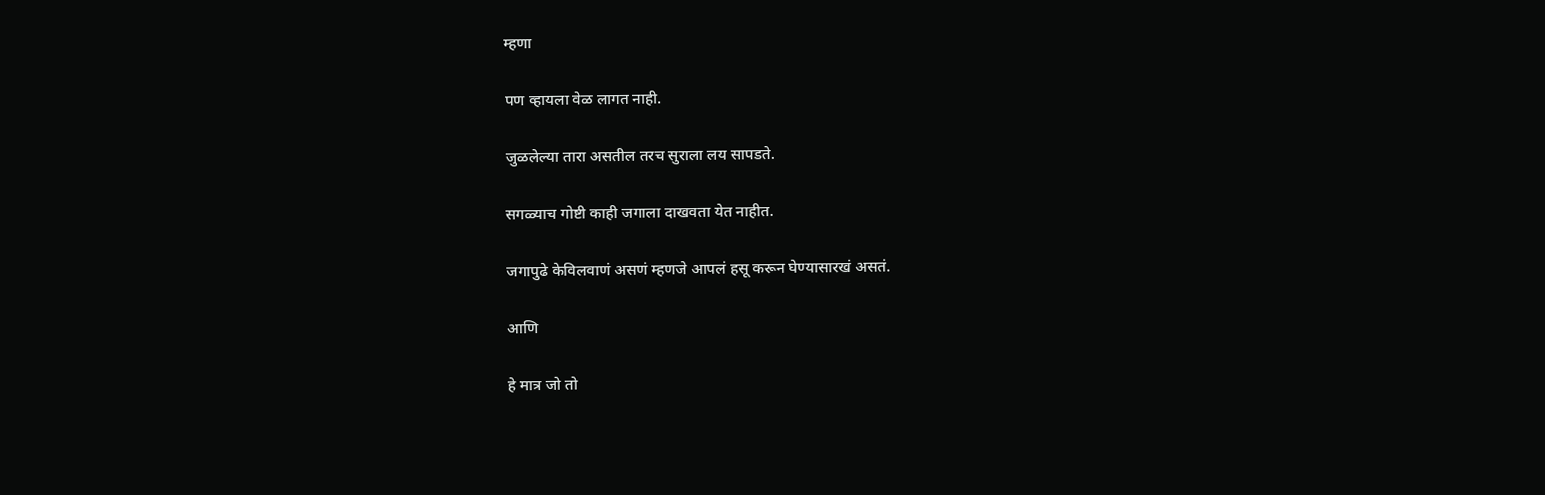म्हणा

पण व्हायला वेळ लागत नाही.

जुळलेल्या तारा असतील तरच सुराला लय सापडते.

सगळ्याच गोष्टी काही जगाला दाखवता येत नाहीत.

जगापुढे केविलवाणं असणं म्हणजे आपलं हसू करून घेण्यासारखं असतं.

आणि

हे मात्र जो तो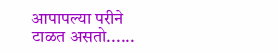आपापल्या परीने टाळत असतो......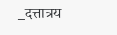_दत्तात्रय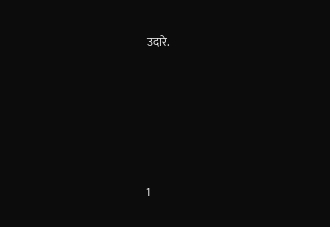उदारे.







1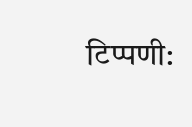टिप्पणी: